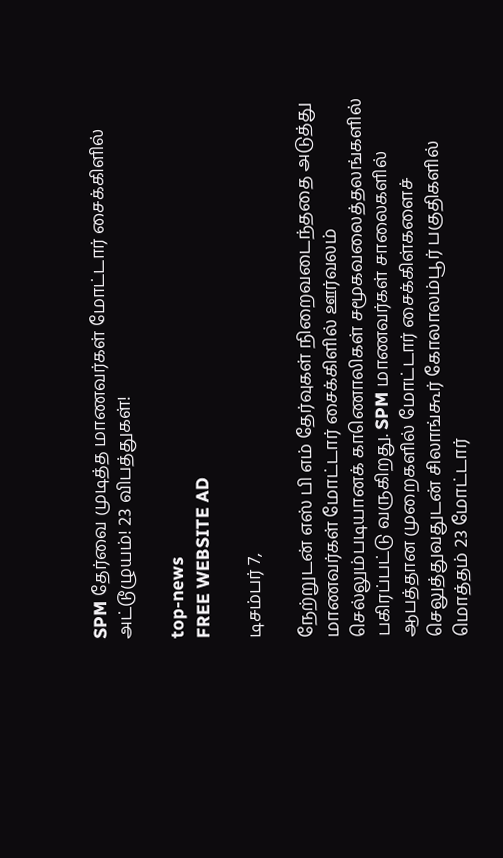SPM தேர்வை முடித்த மாணவர்கள் மோட்டார் சைக்கிளில் அட்டூழுயம்! 23 விபத்துகள்!

top-news
FREE WEBSITE AD

டிசம்பர் 7,

நேற்றுடன் எஸ் பி எம் தேர்வுகள் நிறைவடைந்ததை அடுத்து மாணவர்கள் மோட்டார் சைக்கிளில் ஊர்வலம் செல்லும்படியானக் காணொலிகள் சமூகவலைத்தலங்களில் பகிரப்பட்டு வருகிறது. SPM மாணவர்கள் சாலைகளில் ஆபத்தான முறைகளில் மோட்டார் சைக்கிள்களைச் செலுத்துவதுடன் சிலாங்கூர் கோலாலம்பூர் பகுதிகளில் மொத்தம் 23 மோட்டார்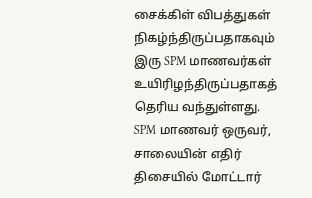சைக்கிள் விபத்துகள் நிகழ்ந்திருப்பதாகவும் இரு SPM மாணவர்கள் உயிரிழந்திருப்பதாகத் தெரிய வந்துள்ளது. SPM மாணவர் ஒருவர், சாலையின் எதிர் திசையில் மோட்டார்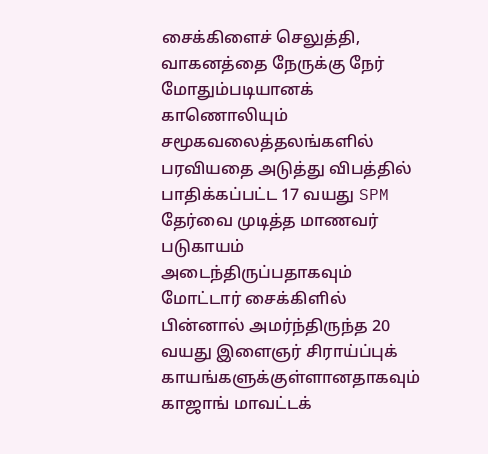சைக்கிளைச் செலுத்தி, வாகனத்தை நேருக்கு நேர் மோதும்படியானக் காணொலியும் சமூகவலைத்தலங்களில் பரவியதை அடுத்து விபத்தில் பாதிக்கப்பட்ட 17 வயது SPM தேர்வை முடித்த மாணவர் படுகாயம் அடைந்திருப்பதாகவும் மோட்டார் சைக்கிளில் பின்னால் அமர்ந்திருந்த 20 வயது இளைஞர் சிராய்ப்புக் காயங்களுக்குள்ளானதாகவும் காஜாங் மாவட்டக்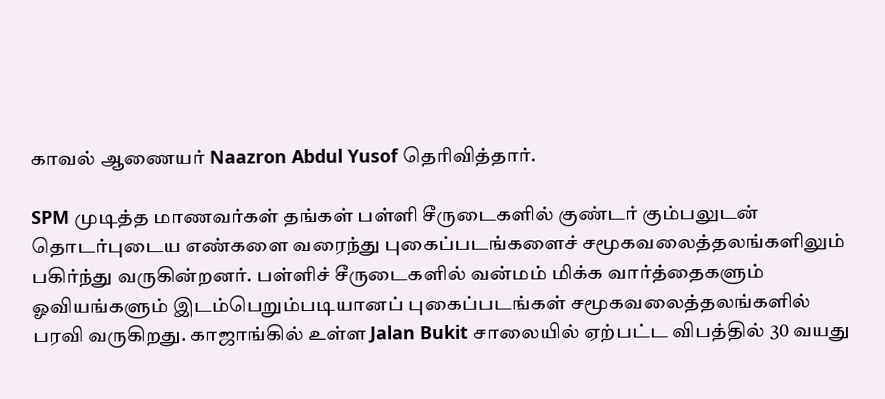காவல் ஆணையர் Naazron Abdul Yusof தெரிவித்தார்.

SPM முடித்த மாணவர்கள் தங்கள் பள்ளி சீருடைகளில் குண்டர் கும்பலுடன் தொடர்புடைய எண்களை வரைந்து புகைப்படங்களைச் சமூகவலைத்தலங்களிலும் பகிர்ந்து வருகின்றனர். பள்ளிச் சீருடைகளில் வன்மம் மிக்க வார்த்தைகளும் ஓவியங்களும் இடம்பெறும்படியானப் புகைப்படங்கள் சமூகவலைத்தலங்களில் பரவி வருகிறது. காஜாங்கில் உள்ள Jalan Bukit சாலையில் ஏற்பட்ட விபத்தில் 30 வயது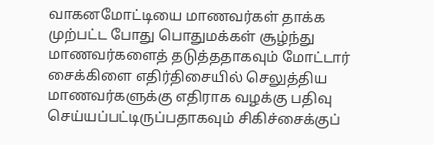வாகனமோட்டியை மாணவர்கள் தாக்க முற்பட்ட போது பொதுமக்கள் சூழ்ந்து மாணவர்களைத் தடுத்ததாகவும் மோட்டார் சைக்கிளை எதிர்திசையில் செலுத்திய மாணவர்களுக்கு எதிராக வழக்கு பதிவு செய்யப்பட்டிருப்பதாகவும் சிகிச்சைக்குப்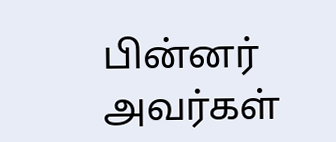பின்னர் அவர்கள்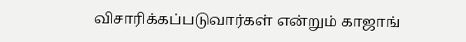விசாரிக்கப்படுவார்கள் என்றும் காஜாங்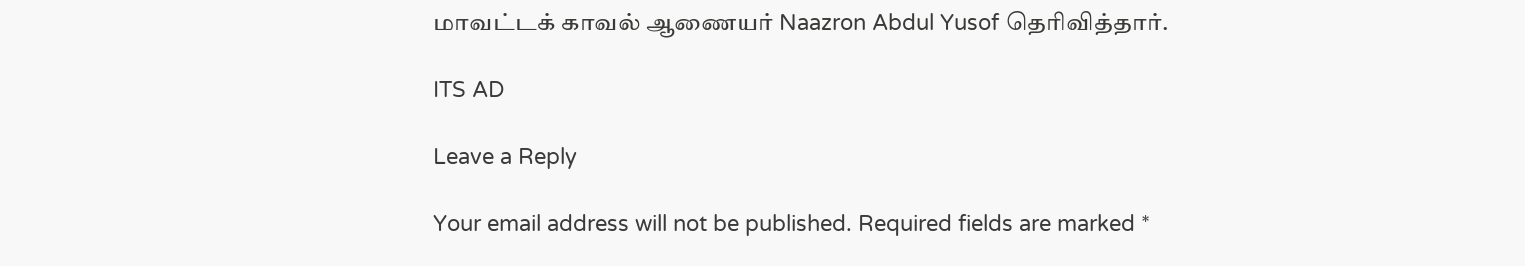மாவட்டக் காவல் ஆணையர் Naazron Abdul Yusof தெரிவித்தார்.

ITS AD

Leave a Reply

Your email address will not be published. Required fields are marked *